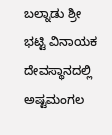ಬಲ್ನಾಡು ಶ್ರೀ ಭಟ್ಟಿ ವಿನಾಯಕ ದೇವಸ್ಥಾನದಲ್ಲಿ ಅಷ್ಟಮಂಗಲ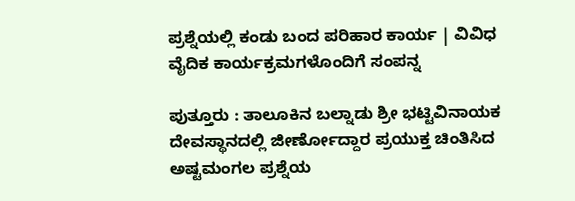ಪ್ರಶ್ನೆಯಲ್ಲಿ ಕಂಡು ಬಂದ ಪರಿಹಾರ ಕಾರ್ಯ | ವಿವಿಧ ವೈದಿಕ ಕಾರ್ಯಕ್ರಮಗಳೊಂದಿಗೆ ಸಂಪನ್ನ

ಪುತ್ತೂರು : ತಾಲೂಕಿನ ಬಲ್ನಾಡು ಶ್ರೀ ಭಟ್ಟಿವಿನಾಯಕ ದೇವಸ್ಥಾನದಲ್ಲಿ ಜೀರ್ಣೋದ್ದಾರ ಪ್ರಯುಕ್ತ ಚಿಂತಿಸಿದ ಅಷ್ಟಮಂಗಲ ಪ್ರಶ್ನೆಯ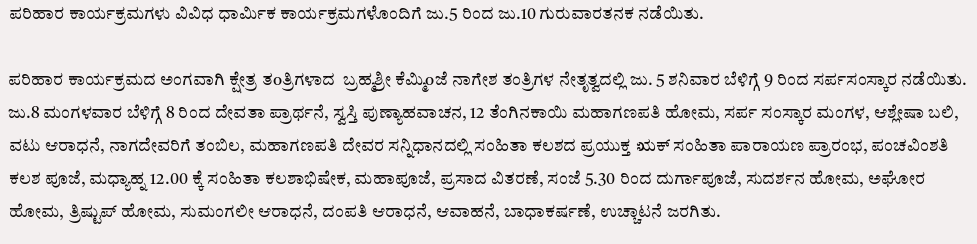ಪರಿಹಾರ ಕಾರ್ಯಕ್ರಮಗಳು ವಿವಿಧ ಧಾರ್ಮಿಕ ಕಾರ್ಯಕ್ರಮಗಳೊಂದಿಗೆ ಜು.5 ರಿಂದ ಜು.10 ಗುರುವಾರತನಕ ನಡೆಯಿತು.

ಪರಿಹಾರ ಕಾರ್ಯಕ್ರಮದ ಅಂಗವಾಗಿ ಕ್ಷೇತ್ರ ತoತ್ರಿಗಳಾದ  ಬ್ರಹ್ಮಶ್ರೀ ಕೆಮ್ಮಿoಜೆ ನಾಗೇಶ ತಂತ್ರಿಗಳ ನೇತೃತ್ವದಲ್ಲಿ ಜು. 5 ಶನಿವಾರ ಬೆಳಿಗ್ಗೆ 9 ರಿಂದ ಸರ್ಪಸಂಸ್ಕಾರ ನಡೆಯಿತು. ಜು.8 ಮಂಗಳವಾರ ಬೆಳಿಗ್ಗೆ 8 ರಿಂದ ದೇವತಾ ಪ್ರಾರ್ಥನೆ, ಸ್ವಸ್ತಿ ಪುಣ್ಯಾಹವಾಚನ, 12 ತೆಂಗಿನಕಾಯಿ ಮಹಾಗಣಪತಿ ಹೋಮ, ಸರ್ಪ ಸಂಸ್ಕಾರ ಮಂಗಳ, ಆಶ್ಲೇಷಾ ಬಲಿ, ವಟು ಆರಾಧನೆ, ನಾಗದೇವರಿಗೆ ತಂಬಿಲ, ಮಹಾಗಣಪತಿ ದೇವರ ಸನ್ನಿಧಾನದಲ್ಲಿ ಸಂಹಿತಾ ಕಲಶದ ಪ್ರಯುಕ್ತ ಋಕ್‌ ಸಂಹಿತಾ ಪಾರಾಯಣ ಪ್ರಾರಂಭ, ಪಂಚವಿಂಶತಿ ಕಲಶ ಪೂಜೆ, ಮಧ್ಯಾಹ್ನ 12.00 ಕ್ಕೆ ಸಂಹಿತಾ ಕಲಶಾಭಿಷೇಕ, ಮಹಾಪೂಜೆ, ಪ್ರಸಾದ ವಿತರಣೆ, ಸಂಜೆ 5.30 ರಿಂದ ದುರ್ಗಾಪೂಜೆ, ಸುದರ್ಶನ ಹೋಮ, ಅಘೋರ ಹೋಮ, ತ್ರಿಷ್ಟುಪ್ ಹೋಮ, ಸುಮಂಗಲೀ ಆರಾಧನೆ, ದಂಪತಿ ಆರಾಧನೆ, ಆವಾಹನೆ, ಬಾಧಾಕರ್ಷಣೆ, ಉಚ್ಚಾಟನೆ ಜರಗಿತು.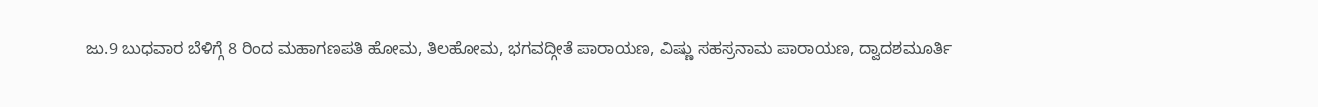ಜು.9 ಬುಧವಾರ ಬೆಳಿಗ್ಗೆ 8 ರಿಂದ ಮಹಾಗಣಪತಿ ಹೋಮ, ತಿಲಹೋಮ, ಭಗವದ್ಗೀತೆ ಪಾರಾಯಣ, ವಿಷ್ಣು ಸಹಸ್ರನಾಮ ಪಾರಾಯಣ, ದ್ವಾದಶಮೂರ್ತಿ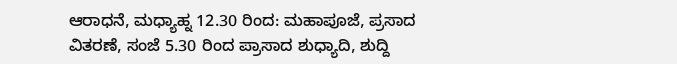ಆರಾಧನೆ, ಮಧ್ಯಾಹ್ನ 12.30 ರಿಂದ: ಮಹಾಪೂಜೆ, ಪ್ರಸಾದ ವಿತರಣೆ, ಸಂಜೆ 5.30 ರಿಂದ ಪ್ರಾಸಾದ ಶುಧ್ಯಾದಿ, ಶುದ್ದಿ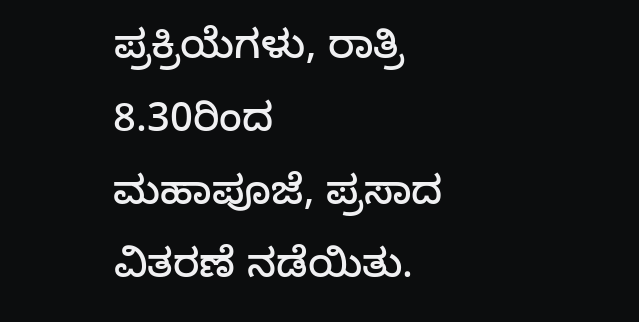ಪ್ರಕ್ರಿಯೆಗಳು, ರಾತ್ರಿ 8.30ರಿಂದ ಮಹಾಪೂಜೆ, ಪ್ರಸಾದ ವಿತರಣೆ ನಡೆಯಿತು.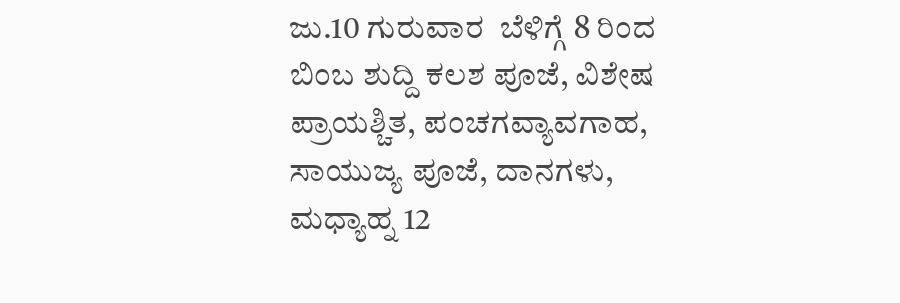ಜು.10 ಗುರುವಾರ  ಬೆಳಿಗ್ಗೆ 8 ರಿಂದ ಬಿಂಬ ಶುದ್ದಿ ಕಲಶ ಪೂಜೆ, ವಿಶೇಷ ಪ್ರಾಯಶ್ಚಿತ, ಪಂಚಗವ್ಯಾವಗಾಹ, ಸಾಯುಜ್ಯ ಪೂಜೆ, ದಾನಗಳು, ಮಧ್ಯಾಹ್ನ 12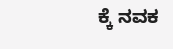ಕ್ಕೆ ನವಕ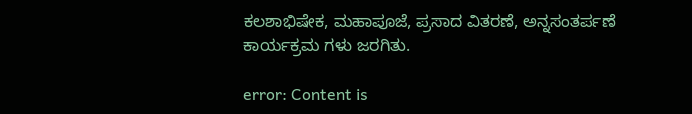ಕಲಶಾಭಿಷೇಕ, ಮಹಾಪೂಜೆ, ಪ್ರಸಾದ ವಿತರಣೆ, ಅನ್ನಸಂತರ್ಪಣೆ ಕಾರ್ಯಕ್ರಮ ಗಳು ಜರಗಿತು.

error: Content is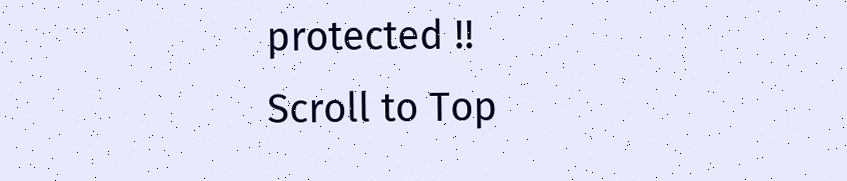protected !!
Scroll to Top